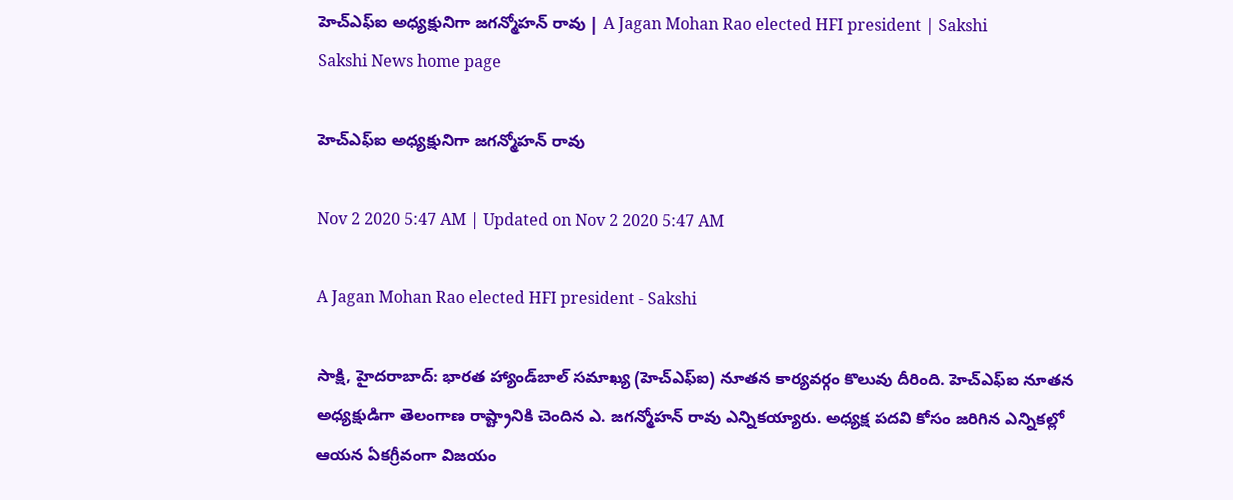హెచ్‌ఎఫ్‌ఐ అధ్యక్షునిగా జగన్మోహన్‌ రావు | A Jagan Mohan Rao elected HFI president | Sakshi
Sakshi News home page

హెచ్‌ఎఫ్‌ఐ అధ్యక్షునిగా జగన్మోహన్‌ రావు

Nov 2 2020 5:47 AM | Updated on Nov 2 2020 5:47 AM

A Jagan Mohan Rao elected HFI president - Sakshi

సాక్షి, హైదరాబాద్‌: భారత హ్యాండ్‌బాల్‌ సమాఖ్య (హెచ్‌ఎఫ్‌ఐ) నూతన కార్యవర్గం కొలువు దీరింది. హెచ్‌ఎఫ్‌ఐ నూతన అధ్యక్షుడిగా తెలంగాణ రాష్ట్రానికి చెందిన ఎ. జగన్మోహన్‌ రావు ఎన్నికయ్యారు. అధ్యక్ష పదవి కోసం జరిగిన ఎన్నికల్లో ఆయన ఏకగ్రీవంగా విజయం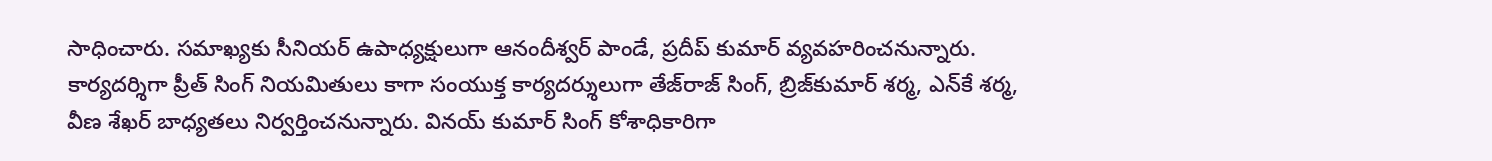సాధించారు. సమాఖ్యకు సీనియర్‌ ఉపాధ్యక్షులుగా ఆనందీశ్వర్‌ పాండే, ప్రదీప్‌ కుమార్‌ వ్యవహరించనున్నారు. కార్యదర్శిగా ప్రీత్‌ సింగ్‌ నియమితులు కాగా సంయుక్త కార్యదర్శులుగా తేజ్‌రాజ్‌ సింగ్, బ్రిజ్‌కుమార్‌ శర్మ, ఎన్‌కే శర్మ, వీణ శేఖర్‌ బాధ్యతలు నిర్వర్తించనున్నారు. వినయ్‌ కుమార్‌ సింగ్‌ కోశాధికారిగా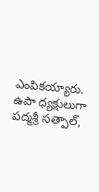ఎంపికయ్యారు. ఉపా ధ్యక్షులుగా పద్మశ్రీ సత్పాల్,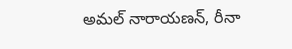అమల్‌ నారాయణన్, రీనా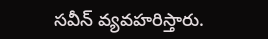సవీన్‌ వ్యవహరిస్తారు.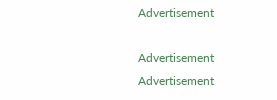Advertisement

Advertisement
Advertisement